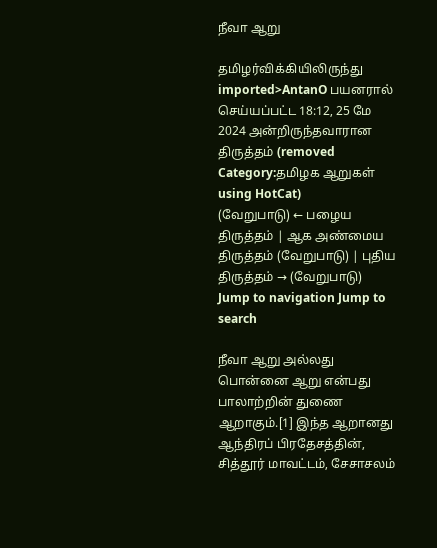நீவா ஆறு

தமிழர்விக்கியிலிருந்து
imported>AntanO பயனரால் செய்யப்பட்ட 18:12, 25 மே 2024 அன்றிருந்தவாரான திருத்தம் (removed Category:தமிழக ஆறுகள் using HotCat)
(வேறுபாடு) ← பழைய திருத்தம் | ஆக அண்மைய திருத்தம் (வேறுபாடு) | புதிய திருத்தம் → (வேறுபாடு)
Jump to navigation Jump to search

நீவா ஆறு அல்லது பொன்னை ஆறு என்பது பாலாற்றின் துணை ஆறாகும்.[1] இந்த ஆறானது ஆந்திரப் பிரதேசத்தின், சித்தூர் மாவட்டம், சேசாசலம்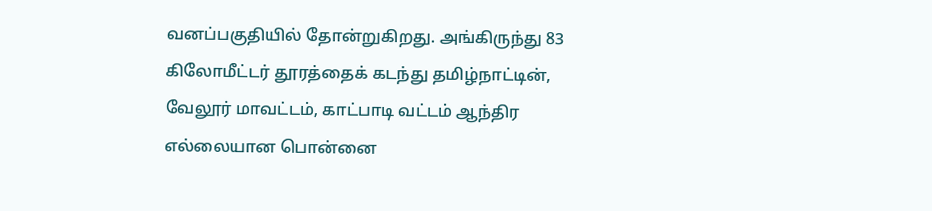வனப்பகுதியில் தோன்றுகிறது. அங்கிருந்து 83 கிலோமீட்டர் தூரத்தைக் கடந்து தமிழ்நாட்டின், வேலூர் மாவட்டம், காட்பாடி வட்டம் ஆந்திர எல்லையான பொன்னை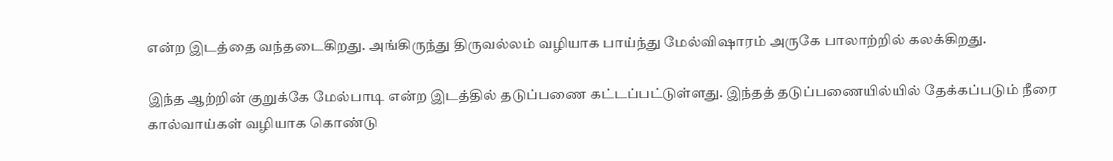என்ற இடத்தை வந்தடைகிறது. அங்கிருந்து திருவல்லம் வழியாக பாய்ந்து மேல்விஷாரம் அருகே பாலாற்றில் கலக்கிறது.

இந்த ஆற்றின் குறுக்கே மேல்பாடி என்ற இடத்தில் தடுப்பணை கட்டப்பட்டுள்ளது. இந்தத் தடுப்பணையில்யில் தேக்கப்படும் நீரை கால்வாய்கள் வழியாக கொண்டு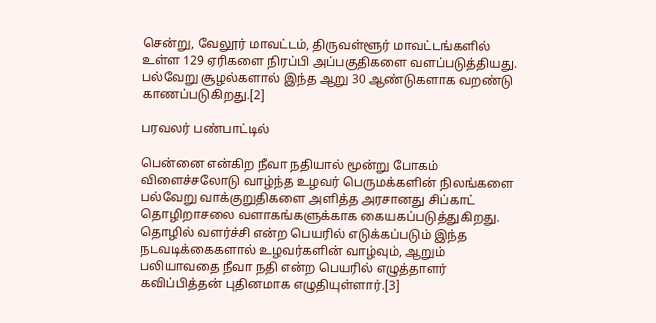சென்று, வேலூர் மாவட்டம், திருவள்ளூர் மாவட்டங்களில் உள்ள 129 ஏரிகளை நிரப்பி அப்பகுதிகளை வளப்படுத்தியது. பல்வேறு சூழல்களால் இந்த ஆறு 30 ஆண்டுகளாக வறண்டு காணப்படுகிறது.[2]

பரவலர் பண்பாட்டில்

பென்னை என்கிற நீவா நதியால் மூன்று போகம் விளைச்சலோடு வாழ்ந்த உழவர் பெருமக்களின் நிலங்களை பல்வேறு வாக்குறுதிகளை அளித்த அரசானது சிப்காட் தொழிறாசலை வளாகங்களுக்காக கையகப்படுத்துகிறது. தொழில் வளர்ச்சி என்ற பெயரில் எடுக்கப்படும் இந்த நடவடிக்கைகளால் உழவர்களின் வாழ்வும், ஆறும் பலியாவதை நீவா நதி என்ற பெயரில் எழுத்தாளர் கவிப்பித்தன் புதினமாக எழுதியுள்ளார்.[3]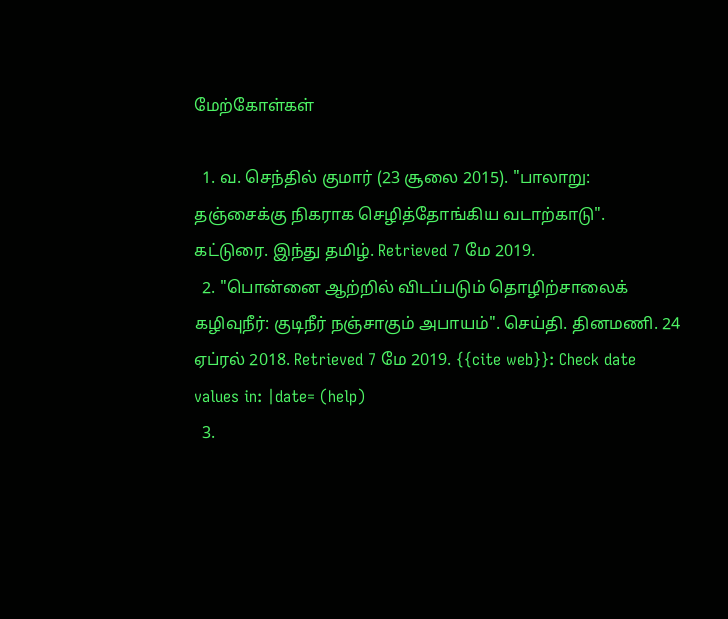மேற்கோள்கள்

  1. வ. செந்தில் குமார் (23 சூலை 2015). "பாலாறு: தஞ்சைக்கு நிகராக செழித்தோங்கிய வடாற்காடு". கட்டுரை. இந்து தமிழ். Retrieved 7 மே 2019.
  2. "பொன்னை ஆற்றில் விடப்படும் தொழிற்சாலைக் கழிவுநீர்: குடிநீர் நஞ்சாகும் அபாயம்". செய்தி. தினமணி. 24 ஏப்ரல் 2018. Retrieved 7 மே 2019. {{cite web}}: Check date values in: |date= (help)
  3.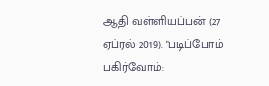ஆதி வள்ளியப்பன் (27 ஏப்ரல் 2019). "படிப்போம் பகிர்வோம்: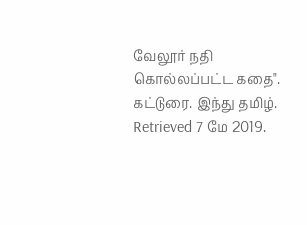வேலூர் நதி கொல்லப்பட்ட கதை". கட்டுரை. இந்து தமிழ். Retrieved 7 மே 2019.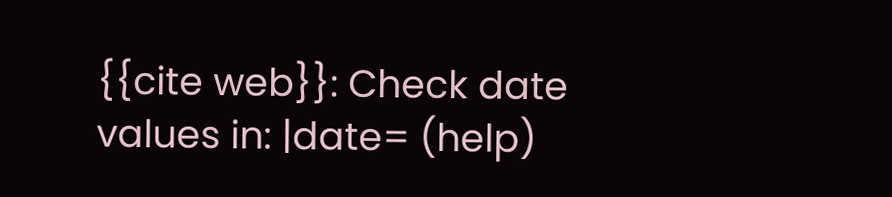{{cite web}}: Check date values in: |date= (help)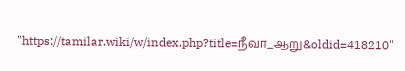"https://tamilar.wiki/w/index.php?title=நீவா_ஆறு&oldid=418210"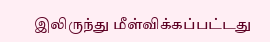இலிருந்து மீள்விக்கப்பட்டது